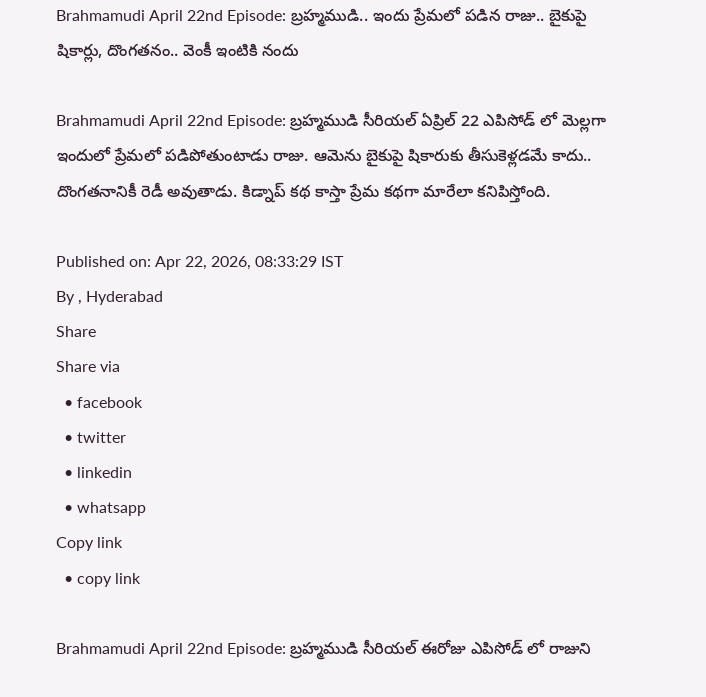Brahmamudi April 22nd Episode: బ్రహ్మముడి.. ఇందు ప్రేమలో పడిన రాజు.. బైకుపై షికార్లు, దొంగతనం.. వెంకీ ఇంటికి నందు

Brahmamudi April 22nd Episode: బ్రహ్మముడి సీరియల్ ఏప్రిల్ 22 ఎపిసోడ్ లో మెల్లగా ఇందులో ప్రేమలో పడిపోతుంటాడు రాజు. ఆమెను బైకుపై షికారుకు తీసుకెళ్లడమే కాదు.. దొంగతనానికీ రెడీ అవుతాడు. కిడ్నాప్ కథ కాస్తా ప్రేమ కథగా మారేలా కనిపిస్తోంది.

Published on: Apr 22, 2026, 08:33:29 IST
By , Hyderabad
Share
Share via
  • facebook
  • twitter
  • linkedin
  • whatsapp
Copy link
  • copy link

Brahmamudi April 22nd Episode: బ్రహ్మముడి సీరియల్ ఈరోజు ఎపిసోడ్ లో రాజుని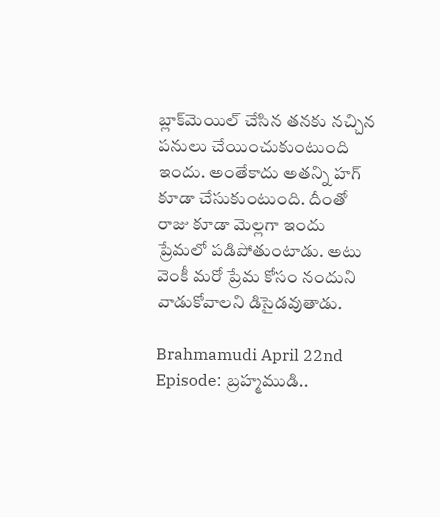బ్లాక్‌మెయిల్ చేసిన తనకు నచ్చిన పనులు చేయించుకుంటుంది ఇందు. అంతేకాదు అతన్ని హగ్ కూడా చేసుకుంటుంది. దీంతో రాజు కూడా మెల్లగా ఇందు ప్రేమలో పడిపోతుంటాడు. అటు వెంకీ మరో ప్రేమ కోసం నందుని వాడుకోవాలని డిసైడవుతాడు.

Brahmamudi April 22nd Episode: బ్రహ్మముడి..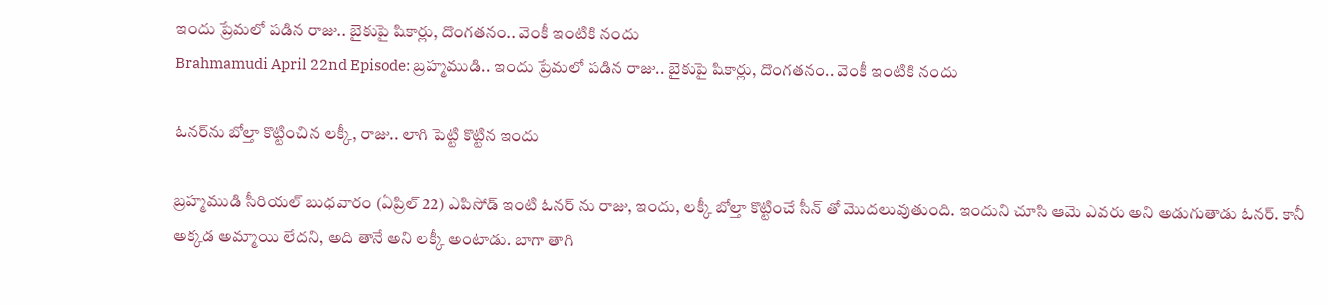ఇందు ప్రేమలో పడిన రాజు.. బైకుపై షికార్లు, దొంగతనం.. వెంకీ ఇంటికి నందు
Brahmamudi April 22nd Episode: బ్రహ్మముడి.. ఇందు ప్రేమలో పడిన రాజు.. బైకుపై షికార్లు, దొంగతనం.. వెంకీ ఇంటికి నందు

ఓనర్‌ను బోల్తా కొట్టించిన లక్కీ, రాజు.. లాగి పెట్టి కొట్టిన ఇందు

బ్రహ్మముడి సీరియల్ బుధవారం (ఏప్రిల్ 22) ఎపిసోడ్ ఇంటి ఓనర్ ను రాజు, ఇందు, లక్కీ బోల్తా కొట్టించే సీన్ తో మొదలువుతుంది. ఇందుని చూసి ఆమె ఎవరు అని అడుగుతాడు ఓనర్. కానీ అక్కడ అమ్మాయి లేదని, అది తానే అని లక్కీ అంటాడు. బాగా తాగి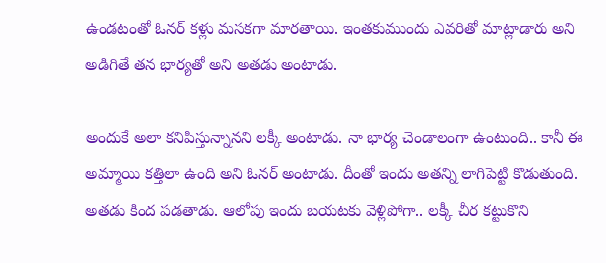ఉండటంతో ఓనర్ కళ్లు మసకగా మారతాయి. ఇంతకుముందు ఎవరితో మాట్లాడారు అని అడిగితే తన భార్యతో అని అతడు అంటాడు.

అందుకే అలా కనిపిస్తున్నానని లక్కీ అంటాడు. నా భార్య చెండాలంగా ఉంటుంది.. కానీ ఈ అమ్మాయి కత్తిలా ఉంది అని ఓనర్ అంటాడు. దీంతో ఇందు అతన్ని లాగిపెట్టి కొడుతుంది. అతడు కింద పడతాడు. ఆలోపు ఇందు బయటకు వెళ్లిపోగా.. లక్కీ చీర కట్టుకొని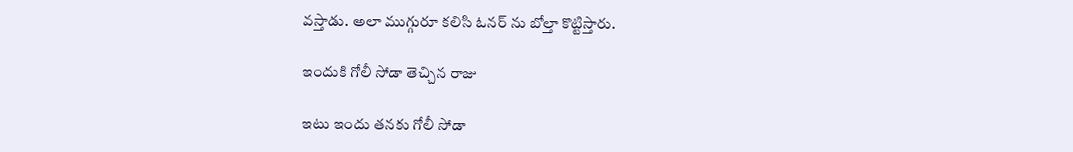వస్తాడు. అలా ముగ్గురూ కలిసి ఓనర్ ను బోల్తా కొట్టిస్తారు.

ఇందుకి గోలీ సోడా తెచ్చిన రాజు

ఇటు ఇందు తనకు గోలీ సోడా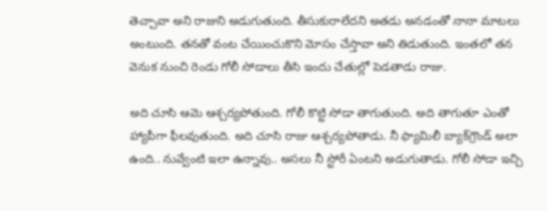తెచ్చావా అని రాజుని అడుగుతుంది. తీసుకురాలేదని అతడు అనడంతో నానా మాటలు అంటుంది. తనతో వంట చేయించుకొని మోసం చేస్తావా అని తిడుతుంది. ఇంతలో తన వెనుక నుంచి రెండు గోలీ సోడాలు తీసి ఇందు చేతుల్లో పెడతాడు రాజు.

అది చూసి ఆమె ఆశ్చర్యపోతుంది. గోలీ కొట్టి సోడా తాగుతుంది. అది తాగుతూ ఎంతో హ్యాపీగా ఫీలవుతుంది. అది చూసి రాజు ఆశ్చర్యపోతాడు. నీ ఫ్యామిలీ బ్యాక్‌గ్రౌండ్ అలా ఉంది.. నువ్వేంటి ఇలా ఉన్నావు.. అసలు నీ స్టోరీ ఏంటని అడుగుతాడు. గోలీ సోడా ఇచ్చి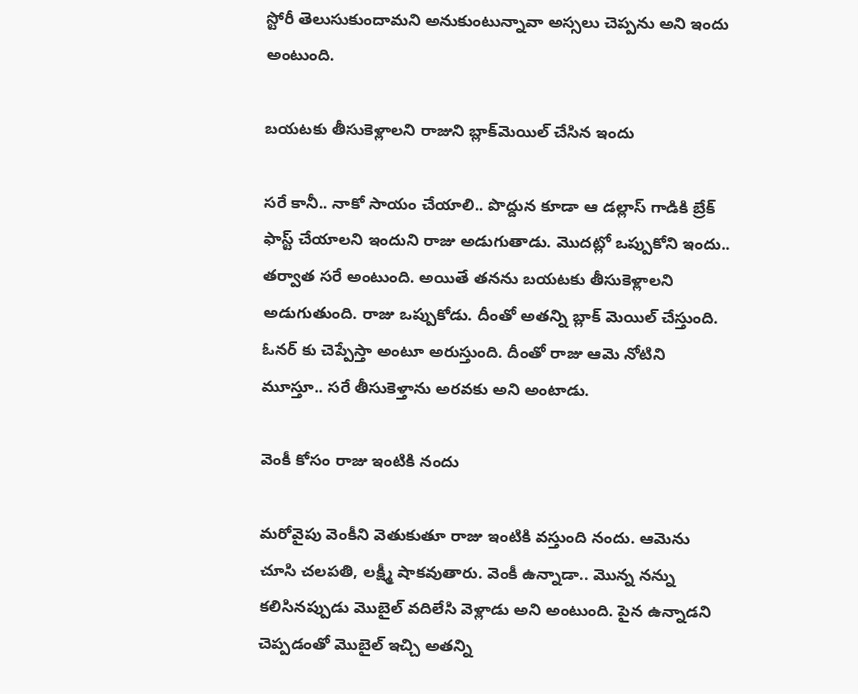స్టోరీ తెలుసుకుందామని అనుకుంటున్నావా అస్సలు చెప్పను అని ఇందు అంటుంది.

బయటకు తీసుకెళ్లాలని రాజుని బ్లాక్‌మెయిల్ చేసిన ఇందు

సరే కానీ.. నాకో సాయం చేయాలి.. పొద్దున కూడా ఆ డల్లాస్ గాడికి బ్రేక్ ఫాస్ట్ చేయాలని ఇందుని రాజు అడుగుతాడు. మొదట్లో ఒప్పుకోని ఇందు.. తర్వాత సరే అంటుంది. అయితే తనను బయటకు తీసుకెళ్లాలని అడుగుతుంది. రాజు ఒప్పుకోడు. దీంతో అతన్ని బ్లాక్ మెయిల్ చేస్తుంది. ఓనర్ కు చెప్పేస్తా అంటూ అరుస్తుంది. దీంతో రాజు ఆమె నోటిని మూస్తూ.. సరే తీసుకెళ్తాను అరవకు అని అంటాడు.

వెంకీ కోసం రాజు ఇంటికి నందు

మరోవైపు వెంకీని వెతుకుతూ రాజు ఇంటికి వస్తుంది నందు. ఆమెను చూసి చలపతి, లక్ష్మీ షాకవుతారు. వెంకీ ఉన్నాడా.. మొన్న నన్ను కలిసినప్పుడు మొబైల్ వదిలేసి వెళ్లాడు అని అంటుంది. పైన ఉన్నాడని చెప్పడంతో మొబైల్ ఇచ్చి అతన్ని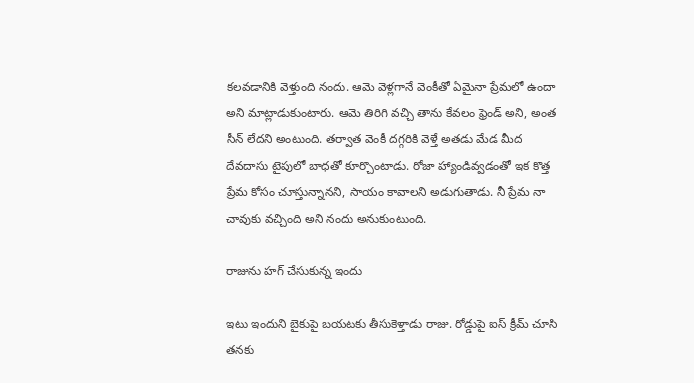కలవడానికి వెళ్తుంది నందు. ఆమె వెళ్లగానే వెంకీతో ఏమైనా ప్రేమలో ఉందా అని మాట్లాడుకుంటారు. ఆమె తిరిగి వచ్చి తాను కేవలం ఫ్రెండ్ అని, అంత సీన్ లేదని అంటుంది. తర్వాత వెంకీ దగ్గరికి వెళ్తే అతడు మేడ మీద దేవదాసు టైపులో బాధతో కూర్చొంటాడు. రోజా హ్యాండివ్వడంతో ఇక కొత్త ప్రేమ కోసం చూస్తున్నానని, సాయం కావాలని అడుగుతాడు. నీ ప్రేమ నా చావుకు వచ్చింది అని నందు అనుకుంటుంది.

రాజును హగ్ చేసుకున్న ఇందు

ఇటు ఇందుని బైకుపై బయటకు తీసుకెళ్తాడు రాజు. రోడ్డుపై ఐస్ క్రీమ్ చూసి తనకు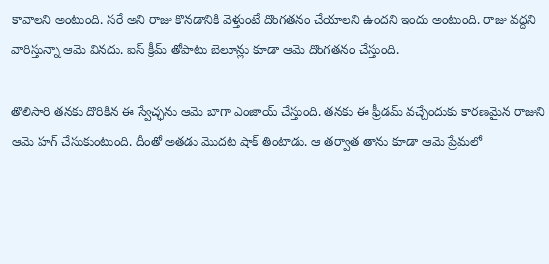కావాలని అంటుంది. సరే అని రాజు కొనడానికి వెళ్తుంటే దొంగతనం చేయాలని ఉందని ఇందు అంటుంది. రాజు వద్దని వారిస్తున్నా ఆమె వినదు. ఐస్ క్రీమ్ తోపాటు బెలూన్లు కూడా ఆమె దొంగతనం చేస్తుంది.

తొలిసారి తనకు దొరికిన ఈ స్వేచ్ఛను ఆమె బాగా ఎంజాయ్ చేస్తుంది. తనకు ఈ ఫ్రీడమ్ వచ్చేందుకు కారణమైన రాజుని ఆమె హగ్ చేసుకుంటుంది. దీంతో అతడు మొదట షాక్ తింటాడు. ఆ తర్వాత తాను కూడా ఆమె ప్రేమలో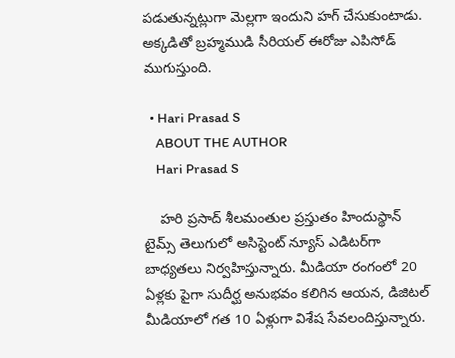పడుతున్నట్లుగా మెల్లగా ఇందుని హగ్ చేసుకుంటాడు. అక్కడితో బ్రహ్మముడి సీరియల్ ఈరోజు ఎపిసోడ్ ముగుస్తుంది.

  • Hari Prasad S
    ABOUT THE AUTHOR
    Hari Prasad S

    హరి ప్రసాద్ శీలమంతుల ప్రస్తుతం హిందుస్థాన్ టైమ్స్ తెలుగులో అసిస్టెంట్ న్యూస్ ఎడిటర్‌గా బాధ్యతలు నిర్వహిస్తున్నారు. మీడియా రంగంలో 20 ఏళ్లకు పైగా సుదీర్ఘ అనుభవం కలిగిన ఆయన, డిజిటల్ మీడియాలో గత 10 ఏళ్లుగా విశేష సేవలందిస్తున్నారు.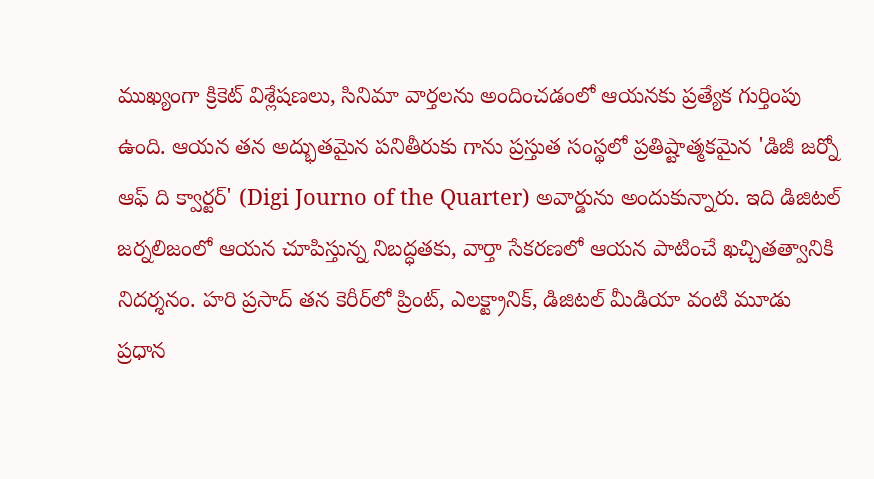ముఖ్యంగా క్రికెట్ విశ్లేషణలు, సినిమా వార్తలను అందించడంలో ఆయనకు ప్రత్యేక గుర్తింపు ఉంది. ఆయన తన అద్భుతమైన పనితీరుకు గాను ప్రస్తుత సంస్థలో ప్రతిష్టాత్మకమైన 'డిజీ జర్నో ఆఫ్ ది క్వార్టర్' (Digi Journo of the Quarter) అవార్డును అందుకున్నారు. ఇది డిజిటల్ జర్నలిజంలో ఆయన చూపిస్తున్న నిబద్ధతకు, వార్తా సేకరణలో ఆయన పాటించే ఖచ్చితత్వానికి నిదర్శనం. హరి ప్రసాద్ తన కెరీర్‌లో ప్రింట్, ఎలక్ట్రానిక్, డిజిటల్ మీడియా వంటి మూడు ప్రధాన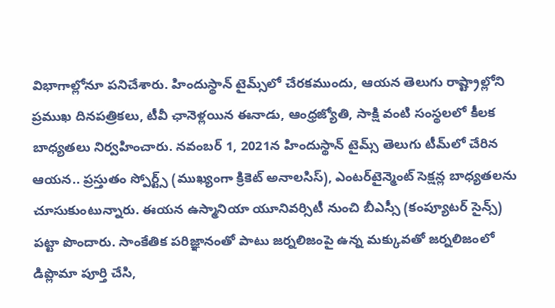విభాగాల్లోనూ పనిచేశారు. హిందుస్థాన్ టైమ్స్‌లో చేరకముందు, ఆయన తెలుగు రాష్ట్రాల్లోని ప్రముఖ దినపత్రికలు, టీవీ ఛానెళ్లయిన ఈనాడు, ఆంధ్రజ్యోతి, సాక్షి వంటి సంస్థలలో కీలక బాధ్యతలు నిర్వహించారు. నవంబర్ 1, 2021న హిందుస్థాన్ టైమ్స్ తెలుగు టీమ్‌లో చేరిన ఆయన.. ప్రస్తుతం స్పోర్ట్స్ (ముఖ్యంగా క్రికెట్ అనాలసిస్), ఎంటర్‌టైన్మెంట్ సెక్షన్ల బాధ్యతలను చూసుకుంటున్నారు. ఈయన ఉస్మానియా యూనివర్సిటీ నుంచి బీఎస్సీ (కంప్యూటర్ సైన్స్) పట్టా పొందారు. సాంకేతిక పరిజ్ఞానంతో పాటు జర్నలిజంపై ఉన్న మక్కువతో జర్నలిజంలో డిప్లొమా పూర్తి చేసి,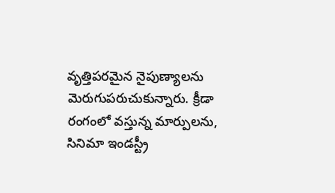వృత్తిపరమైన నైపుణ్యాలను మెరుగుపరుచుకున్నారు. క్రీడా రంగంలో వస్తున్న మార్పులను, సినిమా ఇండస్ట్రీ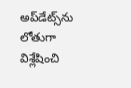అప్‌డేట్స్‌ను లోతుగా విశ్లేషించి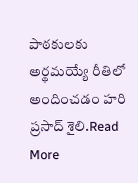పాఠకులకు అర్థమయ్యే రీతిలో అందించడం హరి ప్రసాద్ శైలి.Read More